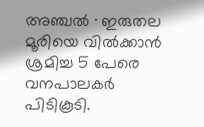അഞ്ചൽ ∙ ഇരുതല മൂരിയെ വിൽക്കാൻ ശ്രമിച്ച 5 പേരെ വനപാലകർ പിടികൂടി.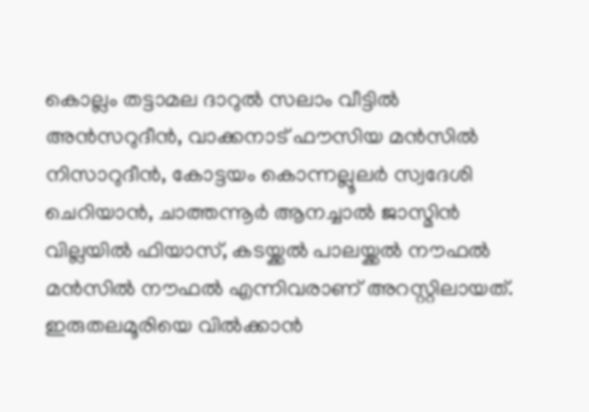കൊല്ലം തട്ടാമല ദാറുൽ സലാം വീട്ടിൽ അൻസറുദീൻ, വാക്കനാട് ഫൗസിയ മൻസിൽ നിസാറുദീൻ, കോട്ടയം കൊന്നല്ലൂലർ സ്വദേശി ചെറിയാൻ, ചാത്തന്നൂർ ആനച്ചാൽ ജാസ്മിൻ വില്ലയിൽ ഫിയാസ്, കടയ്ക്കൽ പാലയ്ക്കൽ നൗഫൽ മൻസിൽ നൗഫൽ എന്നിവരാണ് അറസ്റ്റിലായത്. ഇരുതലമൂരിയെ വിൽക്കാൻ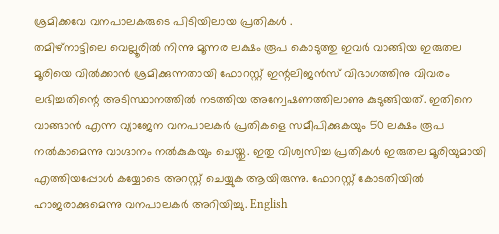ശ്രമിക്കവേ വനപാലകരുടെ പിടിയിലായ പ്രതികൾ .
തമിഴ്നാട്ടിലെ വെല്ലൂരിൽ നിന്നു മൂന്നര ലക്ഷം രൂപ കൊടുത്തു ഇവർ വാങ്ങിയ ഇരുതല മൂരിയെ വിൽക്കാൻ ശ്രമിക്കുന്നതായി ഫോറസ്റ്റ് ഇന്റലിജൻസ് വിഭാഗത്തിനു വിവരം ലഭിച്ചതിന്റെ അടിസ്ഥാനത്തിൽ നടത്തിയ അന്വേഷണത്തിലാണു കുടുങ്ങിയത്. ഇതിനെ വാങ്ങാൻ എന്ന വ്യാജേന വനപാലകർ പ്രതികളെ സമീപിക്കുകയും 50 ലക്ഷം രൂപ നൽകാമെന്നു വാഗ്ദാനം നൽകുകയും ചെയ്തു. ഇതു വിശ്വസിച്ച പ്രതികൾ ഇരുതല മൂരിയുമായി എത്തിയപ്പോൾ കയ്യോടെ അറസ്റ്റ് ചെയ്യുക ആയിരുന്നു. ഫോറസ്റ്റ് കോടതിയിൽ ഹാജരാക്കുമെന്നു വനപാലകർ അറിയിച്ചു. English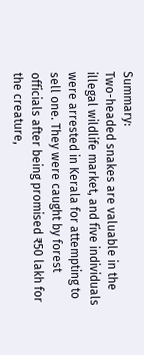Summary:
Two-headed snakes are valuable in the illegal wildlife market, and five individuals were arrested in Kerala for attempting to sell one. They were caught by forest officials after being promised ₹50 lakh for the creature,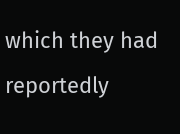which they had reportedly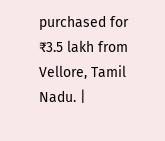purchased for ₹3.5 lakh from Vellore, Tamil Nadu. |